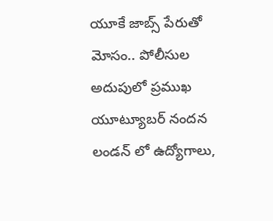యూకే జాబ్స్ పేరుతో మోసం.. పోలీసుల అదుపులో ప్రముఖ యూట్యూబర్ నందన
లండన్ లో ఉద్యోగాలు,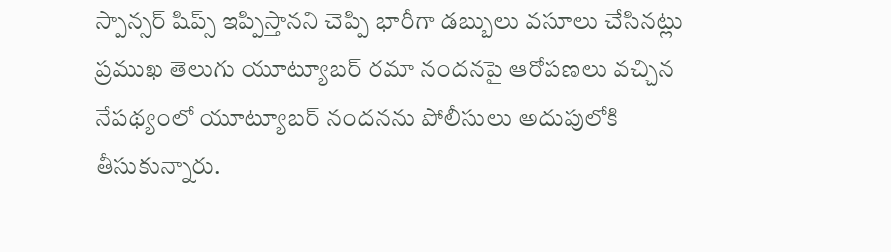స్పాన్సర్ షిప్స్ ఇప్పిస్తానని చెప్పి భారీగా డబ్బులు వసూలు చేసినట్లు ప్రముఖ తెలుగు యూట్యూబర్ రమా నందనపై ఆరోపణలు వచ్చిన నేపథ్యంలో యూట్యూబర్ నందనను పోలీసులు అదుపులోకి తీసుకున్నారు.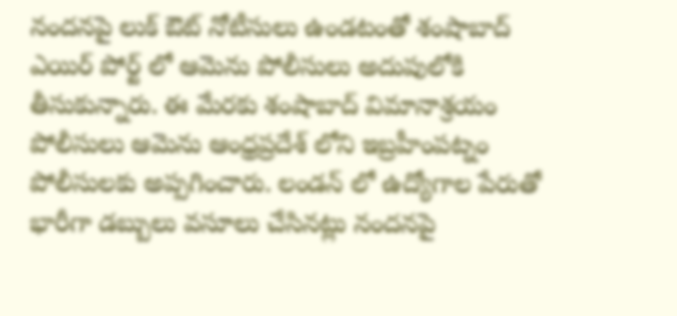నందనపై లుక్ ఔట్ నోటీసులు ఉండటంతో శంషాబాద్ ఎయిర్ పోర్ట్ లో ఆమెను పోలీసులు అదుపులోకి తీసుకున్నారు. ఈ మేరకు శంషాబాద్ విమానాశ్రయం పోలీసులు ఆమెను ఆంధ్రప్రదేశ్ లోని ఇబ్రహీంపట్నం పోలీసులకు అప్పగించారు. లండన్ లో ఉద్యోగాల పేరుతో భారీగా డబ్బులు వసూలు చేసినట్లు నందనపై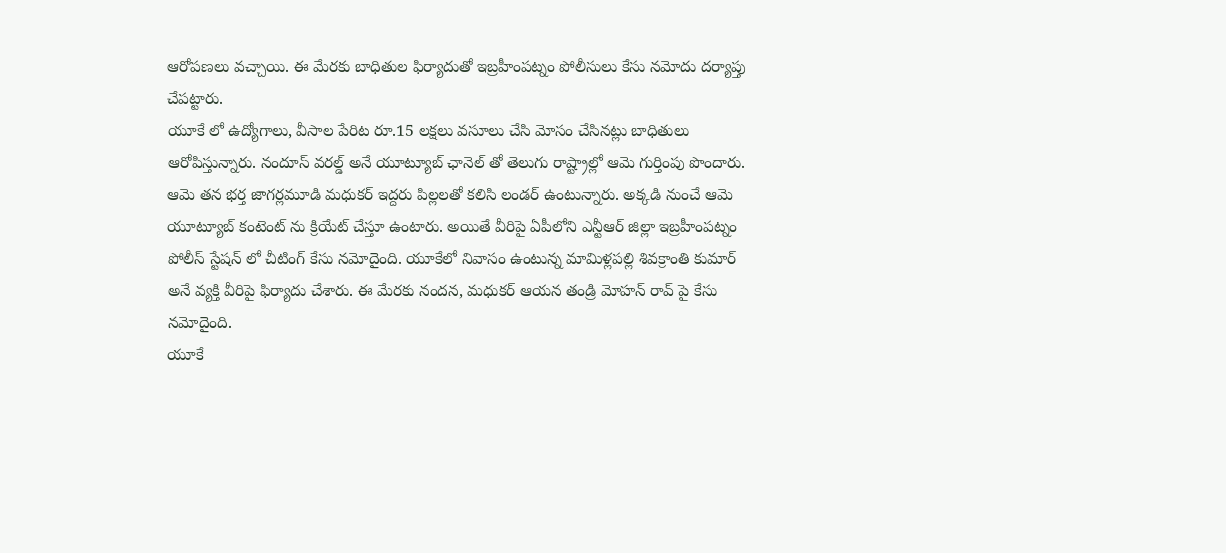ఆరోపణలు వచ్చాయి. ఈ మేరకు బాధితుల ఫిర్యాదుతో ఇబ్రహీంపట్నం పోలీసులు కేసు నమోదు దర్యాప్తు చేపట్టారు.
యూకే లో ఉద్యోగాలు, వీసాల పేరిట రూ.15 లక్షలు వసూలు చేసి మోసం చేసినట్లు బాధితులు ఆరోపిస్తున్నారు. నందూస్ వరల్డ్ అనే యూట్యూబ్ ఛానెల్ తో తెలుగు రాష్ట్రాల్లో ఆమె గుర్తింపు పొందారు. ఆమె తన భర్త జాగర్లమూడి మధుకర్ ఇద్దరు పిల్లలతో కలిసి లండర్ ఉంటున్నారు. అక్కడి నుంచే ఆమె యూట్యూబ్ కంటెంట్ ను క్రియేట్ చేస్తూ ఉంటారు. అయితే వీరిపై ఏపీలోని ఎన్టీఆర్ జిల్లా ఇబ్రహీంపట్నం పోలీస్ స్టేషన్ లో చీటింగ్ కేసు నమోదైంది. యూకేలో నివాసం ఉంటున్న మామిళ్లపల్లి శివక్రాంతి కుమార్ అనే వ్యక్తి వీరిపై ఫిర్యాదు చేశారు. ఈ మేరకు నందన, మధుకర్ ఆయన తండ్రి మోహన్ రావ్ పై కేసు నమోదైంది.
యూకే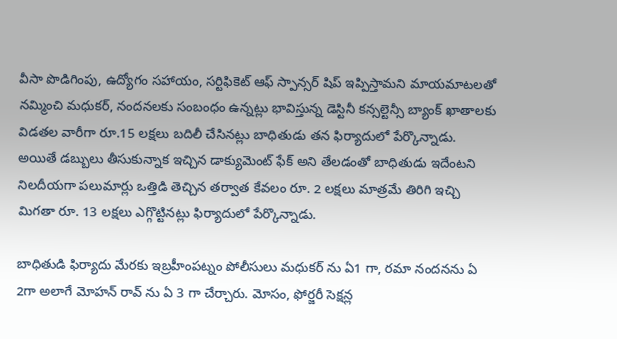వీసా పొడిగింపు, ఉద్యోగం సహాయం, సర్టిఫికెట్ ఆఫ్ స్పాన్సర్ షిప్ ఇప్పిస్తామని మాయమాటలతో నమ్మించి మధుకర్, నందనలకు సంబంధం ఉన్నట్లు భావిస్తున్న డెస్టినీ కన్సల్టెన్సీ బ్యాంక్ ఖాతాలకు విడతల వారీగా రూ.15 లక్షలు బదిలీ చేసినట్లు బాధితుడు తన ఫిర్యాదులో పేర్కొన్నాడు. అయితే డబ్బులు తీసుకున్నాక ఇచ్చిన డాక్యుమెంట్ ఫేక్ అని తేలడంతో బాధితుడు ఇదేంటని నిలదీయగా పలుమార్లు ఒత్తిడి తెచ్చిన తర్వాత కేవలం రూ. 2 లక్షలు మాత్రమే తిరిగి ఇచ్చి మిగతా రూ. 13 లక్షలు ఎగ్గొట్టినట్లు ఫిర్యాదులో పేర్కొన్నాడు.

బాధితుడి ఫిర్యాదు మేరకు ఇబ్రహీంపట్నం పోలీసులు మధుకర్ ను ఏ1 గా, రమా నందనను ఏ 2గా అలాగే మోహన్ రావ్ ను ఏ 3 గా చేర్చారు. మోసం, ఫోర్జరీ సెక్షన్ల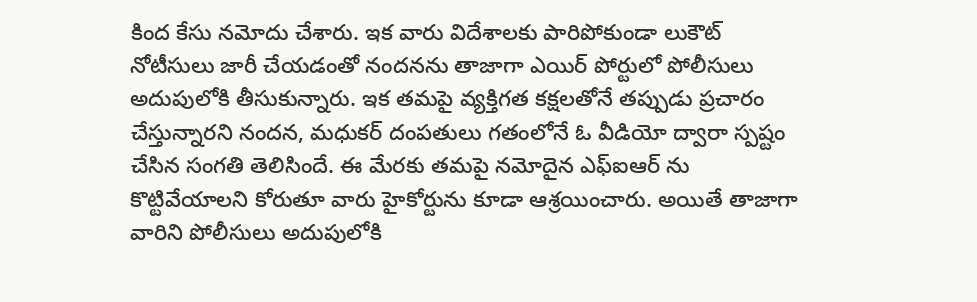కింద కేసు నమోదు చేశారు. ఇక వారు విదేశాలకు పారిపోకుండా లుకౌట్ నోటీసులు జారీ చేయడంతో నందనను తాజాగా ఎయిర్ పోర్టులో పోలీసులు అదుపులోకి తీసుకున్నారు. ఇక తమపై వ్యక్తిగత కక్షలతోనే తప్పుడు ప్రచారం చేస్తున్నారని నందన, మధుకర్ దంపతులు గతంలోనే ఓ వీడియో ద్వారా స్పష్టం చేసిన సంగతి తెలిసిందే. ఈ మేరకు తమపై నమోదైన ఎఫ్ఐఆర్ ను కొట్టివేయాలని కోరుతూ వారు హైకోర్టును కూడా ఆశ్రయించారు. అయితే తాజాగా వారిని పోలీసులు అదుపులోకి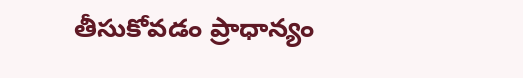తీసుకోవడం ప్రాధాన్యం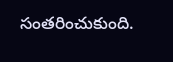సంతరించుకుంది.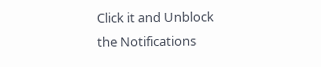Click it and Unblock the Notifications